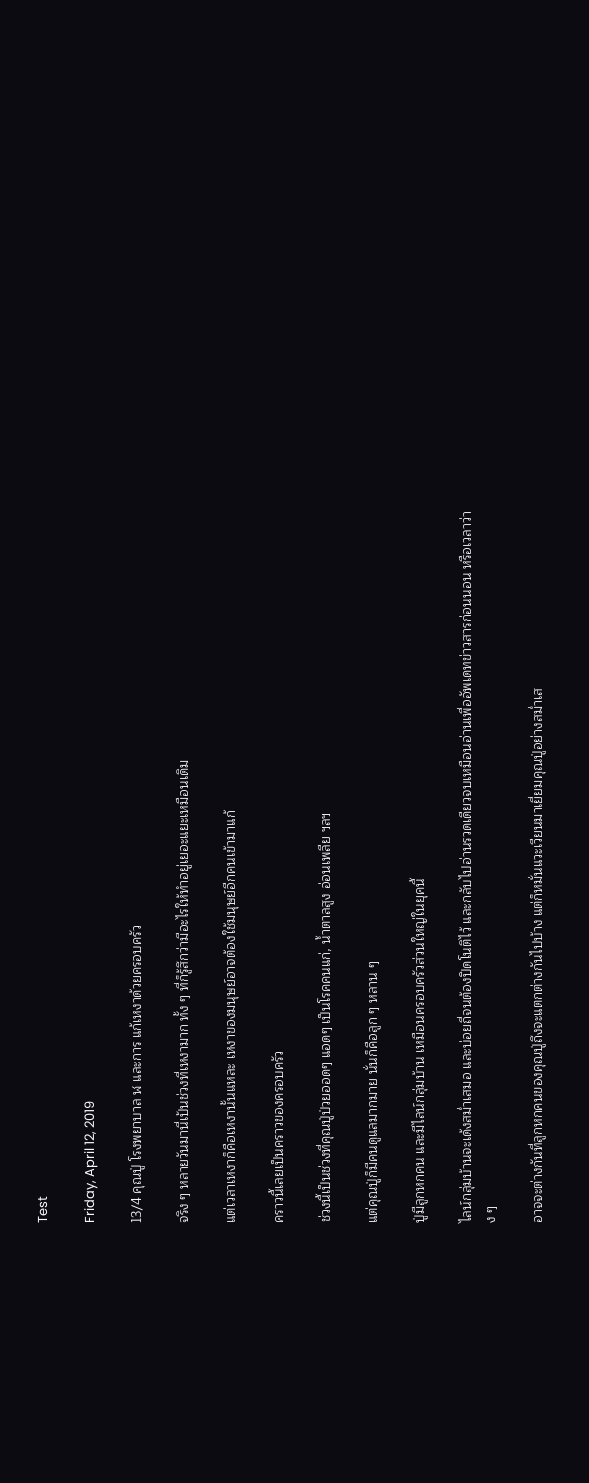Test

Friday, April 12, 2019

13/4 คุณปู่ โรงพยาบาล ฬ และการ แก้เหงาด้วยครอบครัว

จริง ๆ หลายวันมานี่เป้นช่วงที่เหงามาก ทั้ง ๆ ที่ก็รู้สึกว่ามีอะไรให้ทำอยู่เยอะแยะเหมือนเดิม

แต่เวลาเหงาก็คือเหงานั้นแหละ เหงาของมนุษย์อาจต้องใช้มนุษย์อีกคนเข้ามาแก้

คราวนี้เลยเป็นคราวของครอบครัว

ช่วงนี้เป็นช่วงที่คุณปู่ป่วยออดๆ แอดๆ เป็นโรคคนแก่, น้ำตาลสูง อ่อนเพลีย ฯลฯ

แต่คุณปู่ก็มีคนดูแลมากมาย นั่นก็คือลูก ๆ หลาน ๆ

ปู่มีลูกหกคน และมีไลน์กลุ่มบ้าน เหมือนครอบครัวส่วนใหญ่ในยุคนี้

ไลน์กลุ่มบ้านจะเด้งสม่ำเสมอ และบ่อยถี่จนต้องปิดโนติไว้ และกลับไปอ่านรวดเดียวจบเหมือนอ่านเพื่ออัพเดทข่าวสารก่อนนอน หรือเวลาว่าง ๆ

อาจจะต่างกันที่ลูกหกคนของคุณปู่ถึงจะแตกต่างกันไปบ้าง แต่ก็หมั่นแวะเวียนมาเยี่ยมคุณปู่อย่างสม่ำเส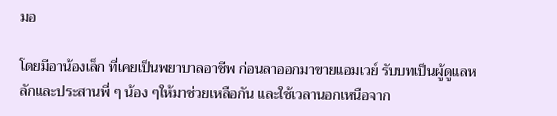มอ

โดยมีอาน้องเล็ก ที่เคยเป็นพยาบาลอาชีพ ก่อนลาออกมาขายแอมเวย์ รับบทเป็นผู้ดูแลหลักและประสานพี่ ๆ น้อง ๆให้มาช่วยเหลือกัน และใช้เวลานอกเหนือจาก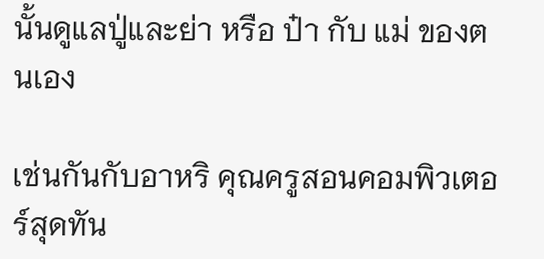นั้นดูแลปู่และย่า หรือ ป๋า กับ แม่ ของตนเอง

เช่นกันกับอาหริ คุณครูสอนคอมพิวเตอร์สุดทัน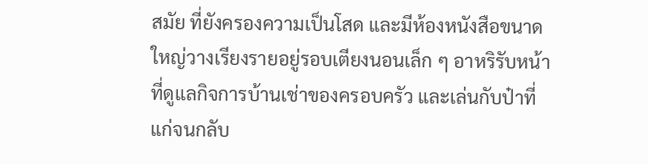สมัย ที่ยังครองความเป็นโสด และมีห้องหนังสือขนาดใหญ่วางเรียงรายอยู่รอบเตียงนอนเล็ก ๆ อาหริรับหน้าที่ดูแลกิจการบ้านเช่าของครอบครัว และเล่นกับป๋าที่แก่จนกลับ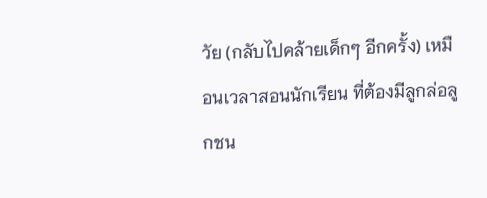วัย (กลับไปคล้ายเด็กๆ อีกครั้ง) เหมือนเวลาสอนนักเรียน ที่ต้องมีลูกล่อลูกชน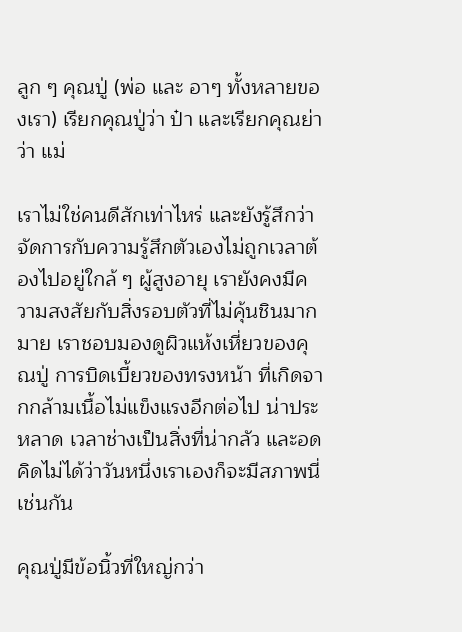ลูก ๆ คุณปู่ (พ่อ และ อาๆ ทั้งหลายของเรา) เรียกคุณปู่ว่า ป๋า และเรียกคุณย่าว่า แม่

เราไม่ใช่คนดีสักเท่าไหร่ และยังรู้สึกว่าจัดการกับความรู้สึกตัวเองไม่ถูกเวลาต้องไปอยู่ใกล้ ๆ ผู้สูงอายุ เรายังคงมีความสงสัยกับสิ่งรอบตัวที่ไม่คุ้นชินมากมาย เราชอบมองดูผิวแห้งเหี่ยวของคุณปู่ การบิดเบี้ยวของทรงหน้า ที่เกิดจากกล้ามเนื้อไม่แข็งแรงอีกต่อไป น่าประหลาด เวลาช่างเป็นสิ่งที่น่ากลัว และอดคิดไม่ได้ว่าวันหนึ่งเราเองก็จะมีสภาพนี่เช่นกัน

คุณปู่มีข้อนิ้วที่ใหญ่กว่า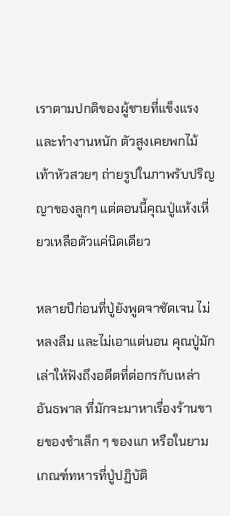เราตามปกติของผู้ชายที่แข็งแรงและทำงานหนัก ตัวสูงเคยพกไม้เท้าหัวสวยๆ ถ่ายรูปในภาพรับปริญญาของลูกๆ แต่ตอนนี้คุณปู่แห้งเหี่ยวเหลือตัวแค่นิดเดียว

หลายปีก่อนที่ปู่ยังพูดจาชัดเจน ไม่หลงลืม และไม่เอาแต่นอน คุณปู่มักเล่าให้ฟังถึงอดีตที่ต่อกรกับเหล่าอันธพาล ที่มักจะมาหาเรื่องร้านขายของชำเล็ก ๆ ของแก หรือในยามเกณฑ์ทหารที่ปู่ปฏิบัติ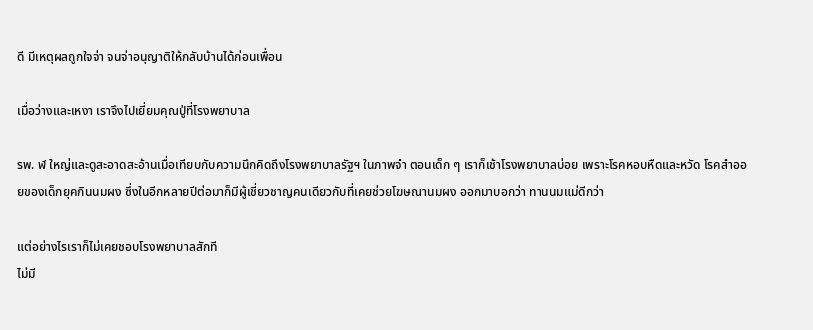ดี มีเหตุผลถูกใจจ่า จนจ่าอนุญาติให้กลับบ้านได้ก่อนเพื่อน

เมื่อว่างและเหงา เราจึงไปเยี่ยมคุณปู่ที่โรงพยาบาล

รพ. ฬ ใหญ่และดูสะอาดสะอ้านเมื่อเทียบกับความนึกคิดถึงโรงพยาบาลรัฐฯ ในภาพจำ ตอนเด็ก ๆ เราก็เช้าโรงพยาบาลบ่อย เพราะโรคหอบหืดและหวัด โรคสำออยของเด็กยุคกินนมผง ซึ่งในอีกหลายปีต่อมาก็มีผู้เชี่ยวชาญคนเดียวกับที่เคยช่วยโฆษณานมผง ออกมาบอกว่า ทานนมแม่ดีกว่า

แต่อย่างไรเราก็ไม่เคยชอบโรงพยาบาลสักที
ไม่มี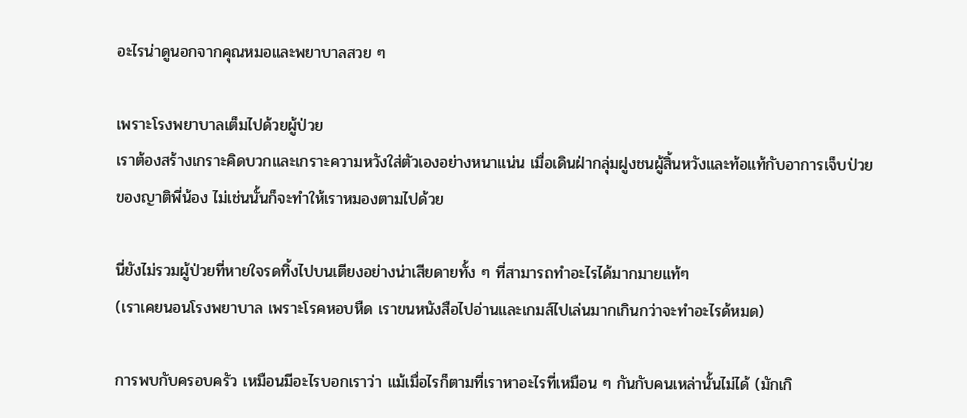อะไรน่าดูนอกจากคุณหมอและพยาบาลสวย ๆ

เพราะโรงพยาบาลเต็มไปด้วยผู้ป่วย
เราต้องสร้างเกราะคิดบวกและเกราะความหวังใส่ตัวเองอย่างหนาแน่น เมื่อเดินฝ่ากลุ่มฝูงชนผู้สิ้นหวังและท้อแท้กับอาการเจ็บป่วยของญาติพี่น้อง ไม่เช่นนั้นก็จะทำให้เราหมองตามไปด้วย

นี่ยังไม่รวมผู้ป่วยที่หายใจรดทิ้งไปบนเตียงอย่างน่าเสียดายทั้ง ๆ ที่สามารถทำอะไรได้มากมายแท้ๆ
(เราเคยนอนโรงพยาบาล เพราะโรคหอบหืด เราขนหนังสือไปอ่านและเกมส์ไปเล่นมากเกินกว่าจะทำอะไรด้หมด)

การพบกับครอบครัว เหมือนมีอะไรบอกเราว่า แม้เมื่อไรก็ตามที่เราหาอะไรที่เหมือน ๆ กันกับคนเหล่านั้นไม่ได้ (มักเกิ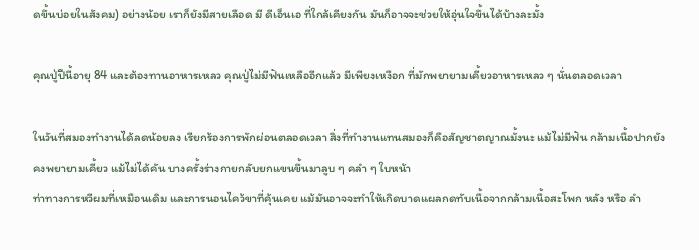ดขึ้นบ่อยในสังคม) อย่างน้อย เราก็ยังมีสายเลือด มี ดีเอ็นเอ ที่ใกล้เคียงกัน มันก็อาจจะช่วยให้อุ่นใจขึ้นได้บ้างละมั้ง

คุณปู่ปีนี้อายุ 84 และต้องทานอาหารเหลว คุณปู่ไม่มีฟันเหลืออีกแล้ว มีเพียงเหงือก ที่มักพยายามเคี้ยวอาหารเหลว ๆ นั่นตลอดเวลา

ในวันที่สมองทำงานได้ลดน้อยลง เรียกร้องการพักผ่อนตลอดเวลา สิ่งที่ทำงานแทนสมองก็คือสัญชาตญาณมั้งนะ แม้ไม่มีฟัน กล้ามเนื้อปากยังคงพยายามเคี้ยว แม้ไม่ได้คัน บางครั้งร่างกายกลับยกแขนขึ้นมาลูบ ๆ คลำ ๆ ใบหน้า
ท่าทางการหวีผมที่เหมือนเดิม และการนอนไคว้ขาที่คุ้นเคย แม้มันอาจจะทำให้เกิดบาดแผลกดทับเนื้อจากกล้ามเนื้อสะโพก หลัง หรือ ลำ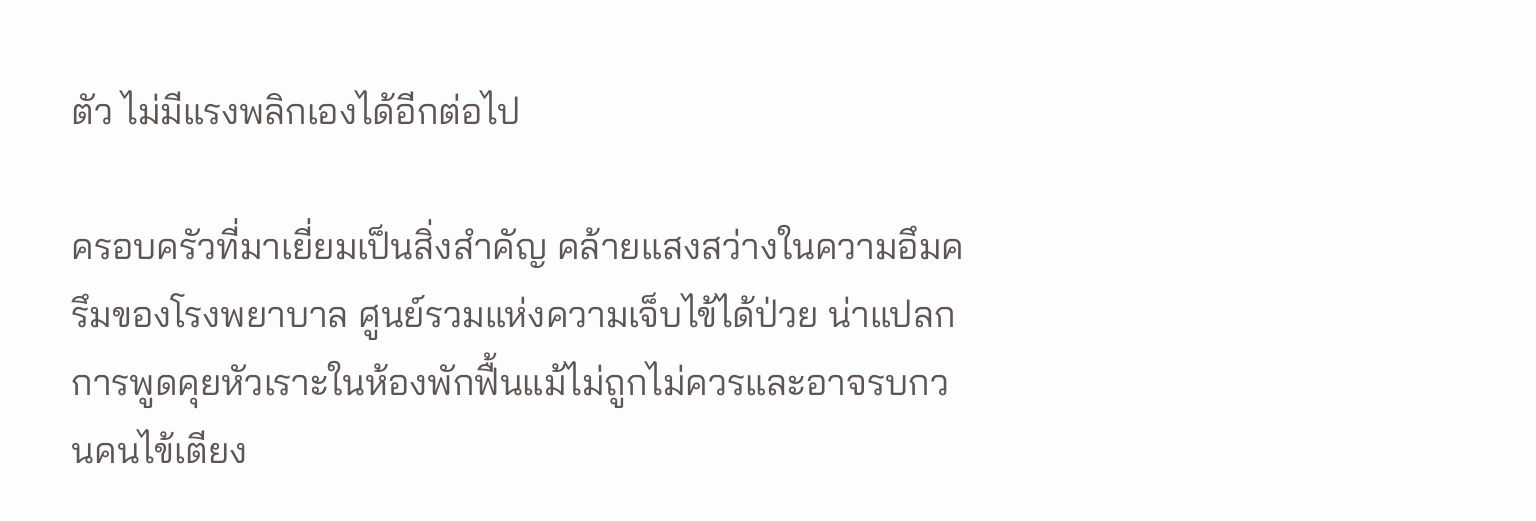ตัว ไม่มีแรงพลิกเองได้อีกต่อไป

ครอบครัวที่มาเยี่ยมเป็นสิ่งสำคัญ คล้ายแสงสว่างในความอึมครึมของโรงพยาบาล ศูนย์รวมแห่งความเจ็บไข้ได้ป่วย น่าแปลก การพูดคุยหัวเราะในห้องพักฟื้นแม้ไม่ถูกไม่ควรและอาจรบกวนคนไข้เตียง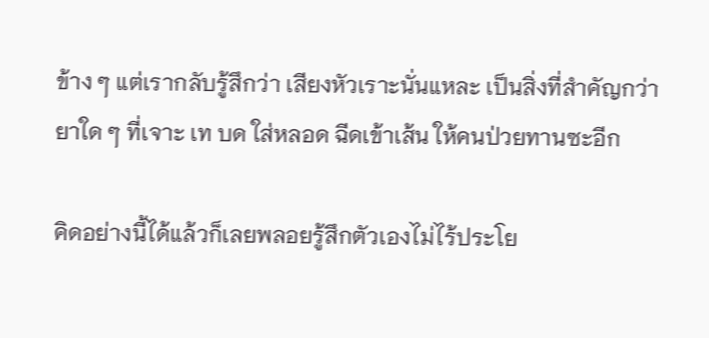ข้าง ๆ แต่เรากลับรู้สึกว่า เสียงหัวเราะนั่นแหละ เป็นสิ่งที่สำคัญกว่ายาใด ๆ ที่เจาะ เท บด ใส่หลอด ฉีดเข้าเส้น ให้คนป่วยทานซะอีก

คิดอย่างนี้ได้แล้วก็เลยพลอยรู้สึกตัวเองไม่ไร้ประโย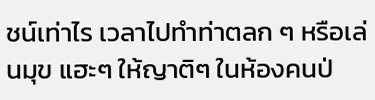ชน์เท่าไร เวลาไปทำท่าตลก ๆ หรือเล่นมุข แฮะๆ ให้ญาติๆ ในห้องคนป่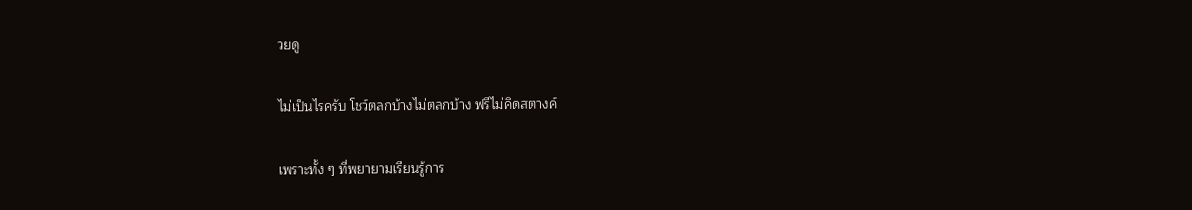วยดู

ไม่เป็นไรครับ โชว์ตลกบ้างไม่ตลกบ้าง ฟรีไม่คิดสตางค์

เพราะทั้ง ๆ ที่พยายามเรียนรู้การ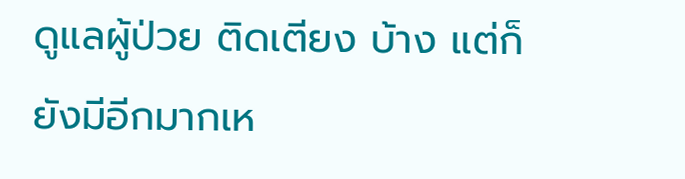ดูแลผู้ป่วย ติดเตียง บ้าง แต่ก็ยังมีอีกมากเห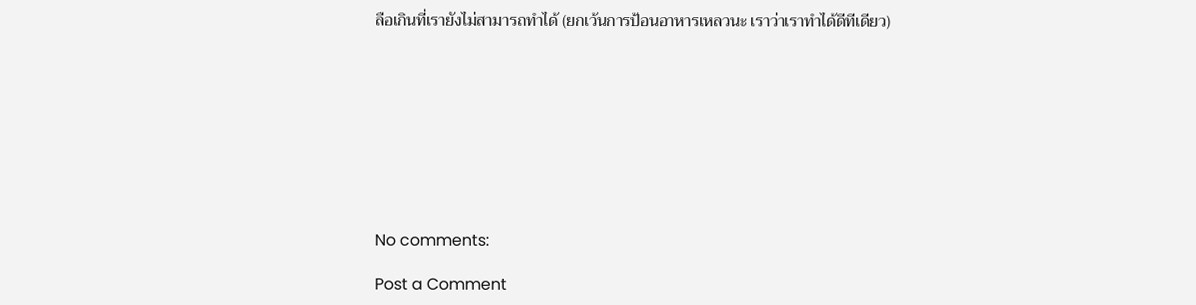ลือเกินที่เรายังไม่สามารถทำได้ (ยกเว้นการป้อนอาหารเหลวนะ เราว่าเราทำได้ดีทีเดียว)









No comments:

Post a Comment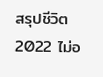สรุปชีวิต 2022 ไม่อ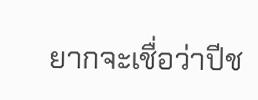ยากจะเชื่อว่าปีช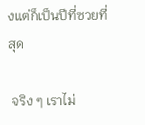งแต่ก็เป็นปีที่ซวยที่สุด

 จริง ๆ เราไม่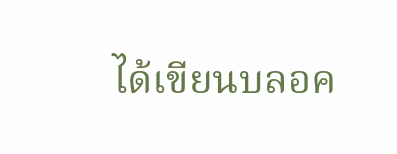ได้เขียนบลอค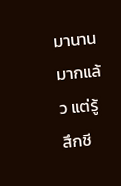มานานมากแล้ว แต่รู้สึกชี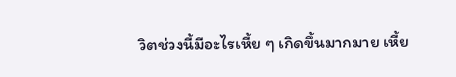วิตช่วงนี้มีอะไรเหี้ย ๆ เกิดขึ้นมากมาย เหี้ย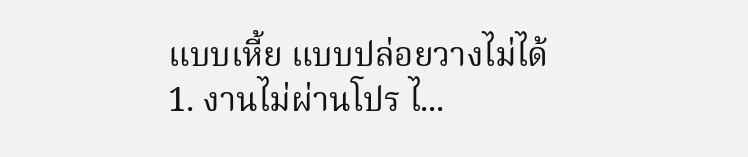แบบเหี้ย แบบปล่อยวางไม่ได้  1. งานไม่ผ่านโปร ไ...